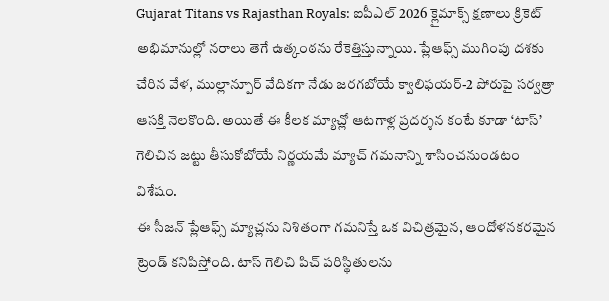Gujarat Titans vs Rajasthan Royals: ఐపీఎల్ 2026 క్లైమాక్స్ క్షణాలు క్రికెట్ అభిమానుల్లో నరాలు తెగే ఉత్కంఠను రేకెత్తిస్తున్నాయి. ప్లేఆఫ్స్ ముగింపు దశకు చేరిన వేళ, ముల్లాన్పూర్ వేదికగా నేడు జరగబోయే క్వాలిఫయర్-2 పోరుపై సర్వత్రా ఆసక్తి నెలకొంది. అయితే ఈ కీలక మ్యాచ్లో ఆటగాళ్ల ప్రదర్శన కంటే కూడా ‘టాస్’ గెలిచిన జట్టు తీసుకోబోయే నిర్ణయమే మ్యాచ్ గమనాన్ని శాసించనుండటం విశేషం.
ఈ సీజన్ ప్లేఆఫ్స్ మ్యాచ్లను నిశితంగా గమనిస్తే ఒక విచిత్రమైన, ఆందోళనకరమైన ట్రెండ్ కనిపిస్తోంది. టాస్ గెలిచి పిచ్ పరిస్థితులను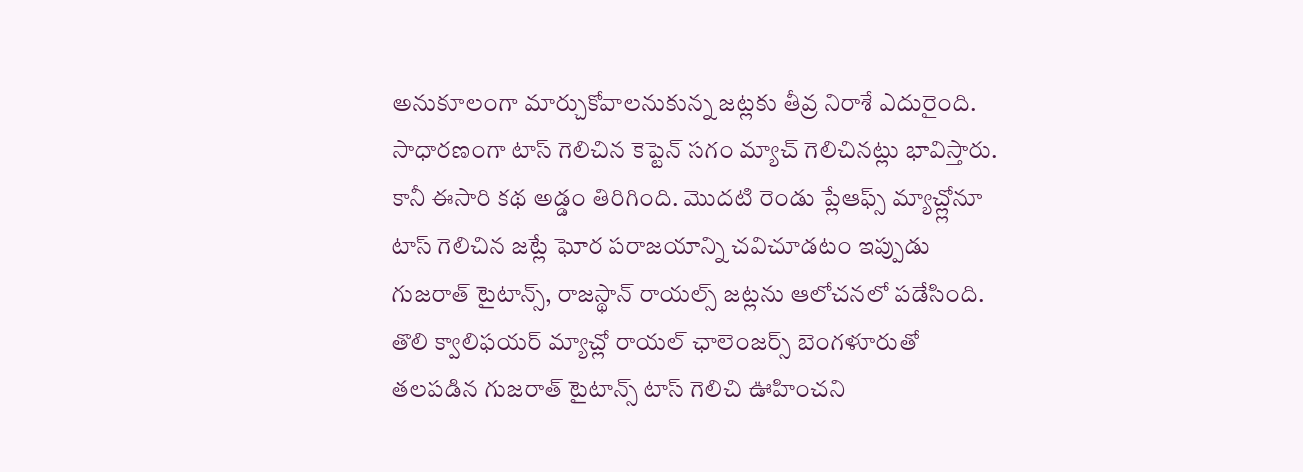అనుకూలంగా మార్చుకోవాలనుకున్న జట్లకు తీవ్ర నిరాశే ఎదురైంది. సాధారణంగా టాస్ గెలిచిన కెప్టెన్ సగం మ్యాచ్ గెలిచినట్లు భావిస్తారు. కానీ ఈసారి కథ అడ్డం తిరిగింది. మొదటి రెండు ప్లేఆఫ్స్ మ్యాచ్ల్లోనూ టాస్ గెలిచిన జట్లే ఘోర పరాజయాన్ని చవిచూడటం ఇప్పుడు గుజరాత్ టైటాన్స్, రాజస్థాన్ రాయల్స్ జట్లను ఆలోచనలో పడేసింది.
తొలి క్వాలిఫయర్ మ్యాచ్లో రాయల్ ఛాలెంజర్స్ బెంగళూరుతో తలపడిన గుజరాత్ టైటాన్స్ టాస్ గెలిచి ఊహించని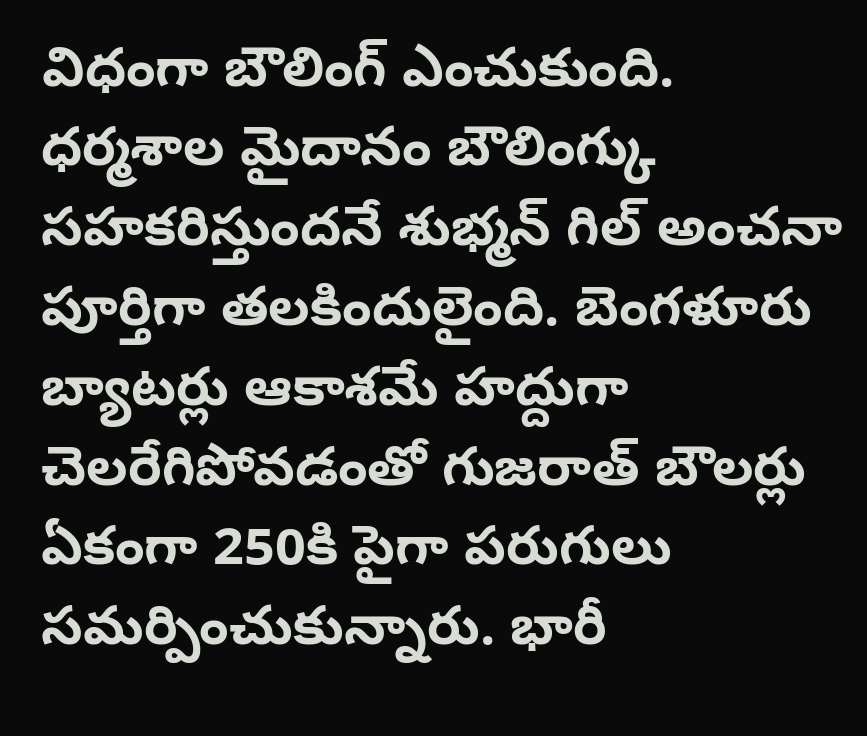విధంగా బౌలింగ్ ఎంచుకుంది. ధర్మశాల మైదానం బౌలింగ్కు సహకరిస్తుందనే శుభ్మన్ గిల్ అంచనా పూర్తిగా తలకిందులైంది. బెంగళూరు బ్యాటర్లు ఆకాశమే హద్దుగా చెలరేగిపోవడంతో గుజరాత్ బౌలర్లు ఏకంగా 250కి పైగా పరుగులు సమర్పించుకున్నారు. భారీ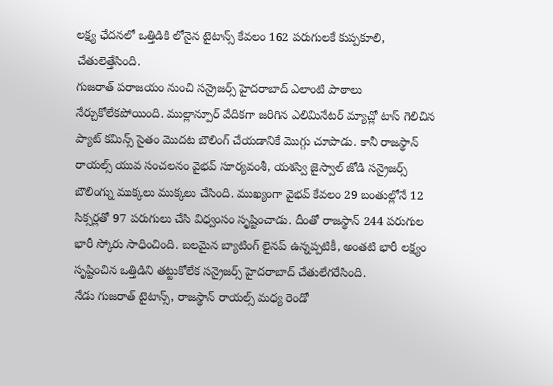లక్ష్య ఛేదనలో ఒత్తిడికి లోనైన టైటాన్స్ కేవలం 162 పరుగులకే కుప్పకూలి, చేతులెత్తేసింది.
గుజరాత్ పరాజయం నుంచి సన్రైజర్స్ హైదరాబాద్ ఎలాంటి పాఠాలు నేర్చుకోలేకపోయింది. ముల్లాన్పూర్ వేదికగా జరిగిన ఎలిమినేటర్ మ్యాచ్లో టాస్ గెలిచిన ప్యాట్ కమిన్స్ సైతం మొదట బౌలింగ్ చేయడానికే మొగ్గు చూపాడు. కానీ రాజస్థాన్ రాయల్స్ యువ సంచలనం వైభవ్ సూర్యవంశీ, యశస్వి జైస్వాల్ జోడి సన్రైజర్స్ బౌలింగ్ను ముక్కలు ముక్కలు చేసింది. ముఖ్యంగా వైభవ్ కేవలం 29 బంతుల్లోనే 12 సిక్సర్లతో 97 పరుగులు చేసి విధ్వంసం సృష్టించాడు. దీంతో రాజస్థాన్ 244 పరుగుల భారీ స్కోరు సాధించింది. బలమైన బ్యాటింగ్ లైనప్ ఉన్నప్పటికీ, అంతటి భారీ లక్ష్యం సృష్టించిన ఒత్తిడిని తట్టుకోలేక సన్రైజర్స్ హైదరాబాద్ చేతులేగరేసింది.
నేడు గుజరాత్ టైటాన్స్, రాజస్థాన్ రాయల్స్ మధ్య రెండో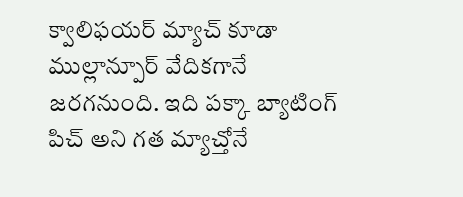క్వాలిఫయర్ మ్యాచ్ కూడా ముల్లాన్పూర్ వేదికగానే జరగనుంది. ఇది పక్కా బ్యాటింగ్ పిచ్ అని గత మ్యాచ్తోనే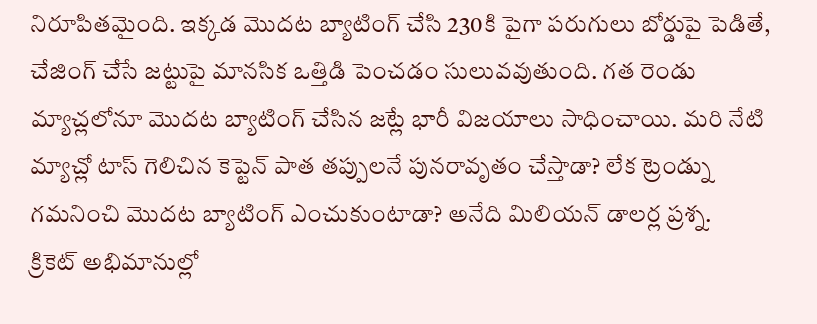నిరూపితమైంది. ఇక్కడ మొదట బ్యాటింగ్ చేసి 230కి పైగా పరుగులు బోర్డుపై పెడితే, చేజింగ్ చేసే జట్టుపై మానసిక ఒత్తిడి పెంచడం సులువవుతుంది. గత రెండు మ్యాచ్లలోనూ మొదట బ్యాటింగ్ చేసిన జట్లే భారీ విజయాలు సాధించాయి. మరి నేటి మ్యాచ్లో టాస్ గెలిచిన కెప్టెన్ పాత తప్పులనే పునరావృతం చేస్తాడా? లేక ట్రెండ్ను గమనించి మొదట బ్యాటింగ్ ఎంచుకుంటాడా? అనేది మిలియన్ డాలర్ల ప్రశ్న.
క్రికెట్ అభిమానుల్లో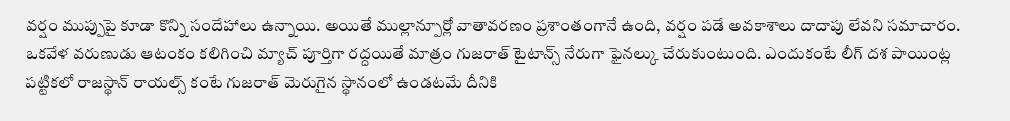వర్షం ముప్పుపై కూడా కొన్ని సందేహాలు ఉన్నాయి. అయితే ముల్లాన్పూర్లో వాతావరణం ప్రశాంతంగానే ఉంది, వర్షం పడే అవకాశాలు దాదాపు లేవని సమాచారం. ఒకవేళ వరుణుడు ఆటంకం కలిగించి మ్యాచ్ పూర్తిగా రద్దయితే మాత్రం గుజరాత్ టైటాన్స్ నేరుగా ఫైనల్కు చేరుకుంటుంది. ఎందుకంటే లీగ్ దశ పాయింట్ల పట్టికలో రాజస్థాన్ రాయల్స్ కంటే గుజరాత్ మెరుగైన స్థానంలో ఉండటమే దీనికి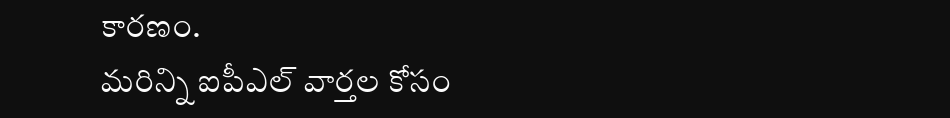కారణం.
మరిన్ని ఐపీఎల్ వార్తల కోసం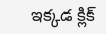ఇక్కడ క్లిక్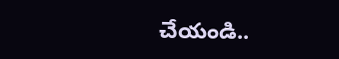చేయండి..